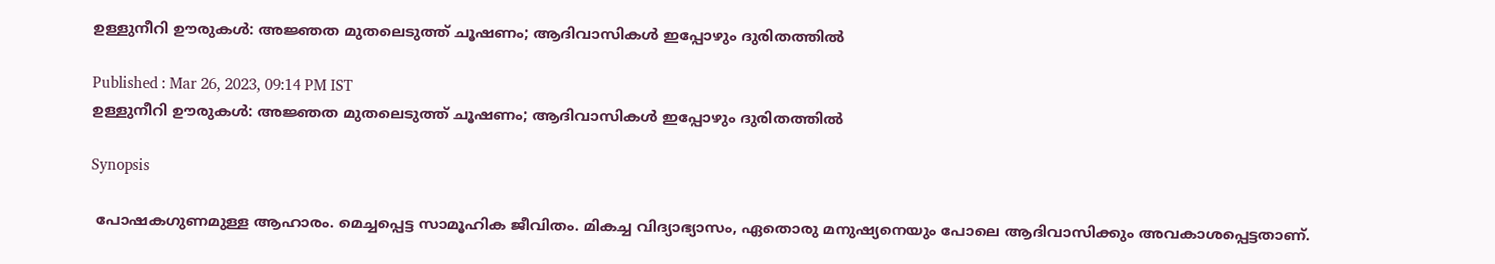ഉള്ളുനീറി ഊരുകൾ: അജ്ഞത മുതലെടുത്ത് ചൂഷണം; ആദിവാസികൾ ഇപ്പോഴും ദുരിതത്തിൽ

Published : Mar 26, 2023, 09:14 PM IST
ഉള്ളുനീറി ഊരുകൾ: അജ്ഞത മുതലെടുത്ത് ചൂഷണം; ആദിവാസികൾ ഇപ്പോഴും ദുരിതത്തിൽ

Synopsis

 പോഷകഗുണമുള്ള ആഹാരം. മെച്ചപ്പെട്ട സാമൂഹിക ജീവിതം. മികച്ച വിദ്യാഭ്യാസം, ഏതൊരു മനുഷ്യനെയും പോലെ ആദിവാസിക്കും അവകാശപ്പെട്ടതാണ്.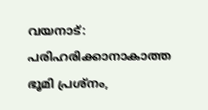വയനാട്: പരിഹരിക്കാനാകാത്ത ഭൂമി പ്രശ്നം,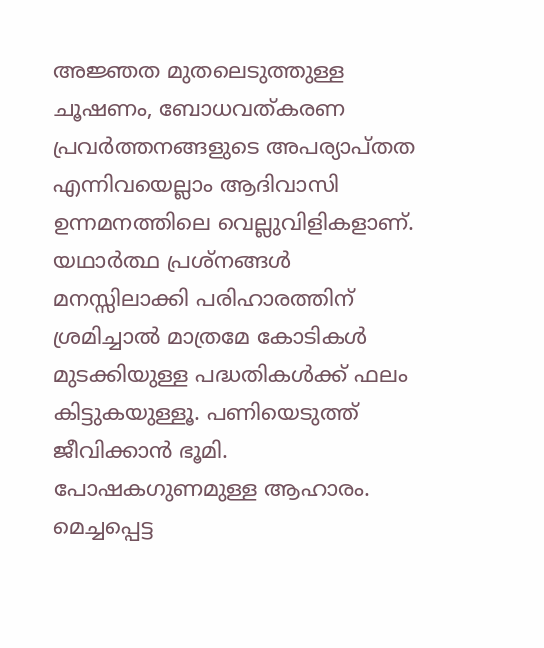അജ്ഞത മുതലെടുത്തുള്ള ചൂഷണം, ബോധവത്കരണ പ്രവർത്തനങ്ങളുടെ അപര്യാപ്തത എന്നിവയെല്ലാം ആദിവാസി ഉന്നമനത്തിലെ വെല്ലുവിളികളാണ്. യഥാർത്ഥ പ്രശ്നങ്ങൾ മനസ്സിലാക്കി പരിഹാരത്തിന് ശ്രമിച്ചാൽ മാത്രമേ കോടികൾ മുടക്കിയുള്ള പദ്ധതികൾക്ക് ഫലം കിട്ടുകയുള്ളൂ. പണിയെടുത്ത് ജീവിക്കാൻ ഭൂമി. പോഷകഗുണമുള്ള ആഹാരം. മെച്ചപ്പെട്ട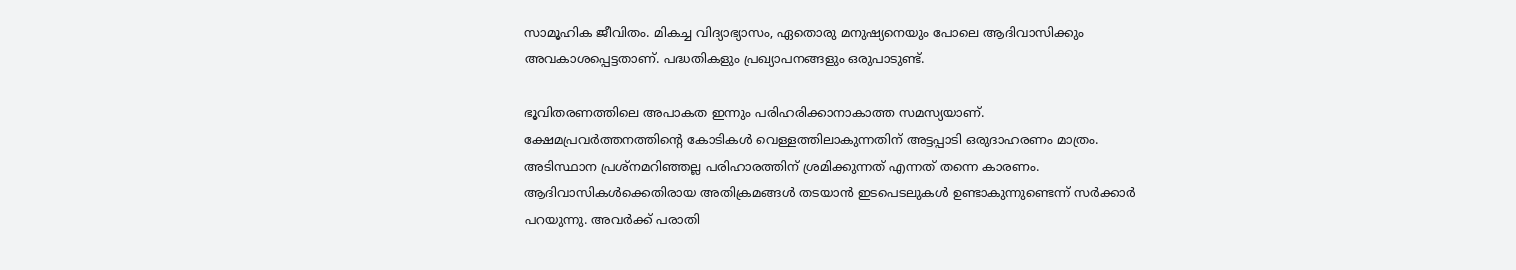സാമൂഹിക ജീവിതം. മികച്ച വിദ്യാഭ്യാസം, ഏതൊരു മനുഷ്യനെയും പോലെ ആദിവാസിക്കും അവകാശപ്പെട്ടതാണ്. പദ്ധതികളും പ്രഖ്യാപനങ്ങളും ഒരുപാടുണ്ട്.

ഭൂവിതരണത്തിലെ അപാകത ഇന്നും പരിഹരിക്കാനാകാത്ത സമസ്യയാണ്. ക്ഷേമപ്രവർത്തനത്തിന്റെ കോടികൾ വെള്ളത്തിലാകുന്നതിന് അട്ടപ്പാടി ഒരുദാഹരണം മാത്രം. അടിസ്ഥാന പ്രശ്നമറിഞ്ഞല്ല പരിഹാരത്തിന് ശ്രമിക്കുന്നത് എന്നത് തന്നെ കാരണം. ആദിവാസികൾക്കെതിരായ അതിക്രമങ്ങൾ തടയാൻ ഇടപെടലുകൾ ഉണ്ടാകുന്നുണ്ടെന്ന് സർക്കാർ പറയുന്നു. അവർക്ക് പരാതി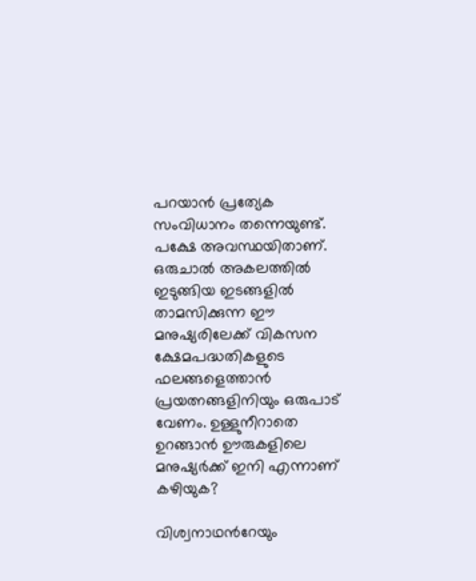പറയാൻ പ്രത്യേക സംവിധാനം തന്നെയുണ്ട്. പക്ഷേ അവസ്ഥയിതാണ്. ഒരുചാൽ അകലത്തിൽ ഇടുങ്ങിയ ഇടങ്ങളിൽ താമസിക്കുന്ന ഈ മനുഷ്യരിലേക്ക് വികസന ക്ഷേമപദ്ധതികളുടെ ഫലങ്ങളെത്താൻ പ്രയത്നങ്ങളി‍നിയും ഒരുപാട് വേണം. ഉള്ളുനീറാതെ ഉറങ്ങാൻ ഊരുകളിലെ മനുഷ്യർക്ക് ഇനി എന്നാണ് കഴിയുക?

വിശ്വനാഥന്‍റേയും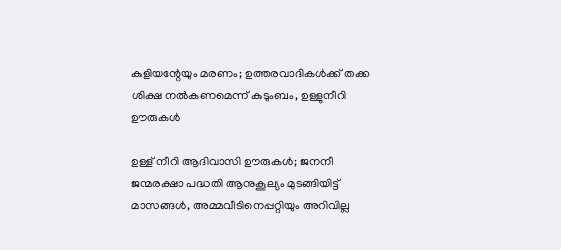കുളിയന്റേയും മരണം; ഉത്തരവാദികൾക്ക് തക്ക ശിക്ഷ നൽകണമെന്ന് കുടുംബം, ഉള്ളുനീറി ഊരുകൾ

ഉള്ള് നീറി ആദിവാസി ഊരുകൾ; ജനനീ ജന്മരക്ഷാ പദ്ധതി ആനുകൂല്യം മുടങ്ങിയിട്ട് മാസങ്ങൾ, അമ്മവീടിനെപ്പറ്റിയും അറിവില്ല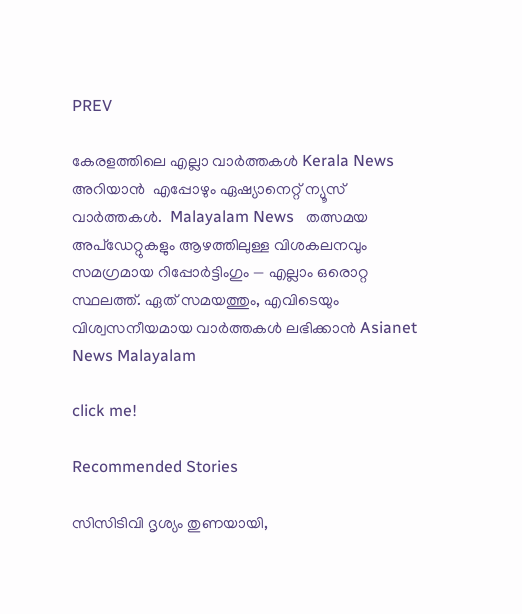PREV

കേരളത്തിലെ എല്ലാ വാർത്തകൾ Kerala News അറിയാൻ  എപ്പോഴും ഏഷ്യാനെറ്റ് ന്യൂസ് വാർത്തകൾ.  Malayalam News   തത്സമയ അപ്‌ഡേറ്റുകളും ആഴത്തിലുള്ള വിശകലനവും സമഗ്രമായ റിപ്പോർട്ടിംഗും — എല്ലാം ഒരൊറ്റ സ്ഥലത്ത്. ഏത് സമയത്തും, എവിടെയും വിശ്വസനീയമായ വാർത്തകൾ ലഭിക്കാൻ Asianet News Malayalam

click me!

Recommended Stories

സിസിടിവി ദൃശ്യം തുണയായി,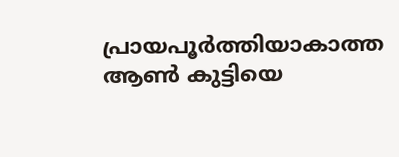പ്രായപൂര്‍ത്തിയാകാത്ത ആണ്‍ കുട്ടിയെ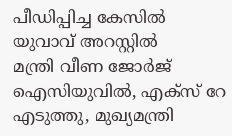പീഡിപ്പിച്ച കേസില്‍ യുവാവ് അറസ്റ്റില്‍
മന്ത്രി വീണ ജോര്‍ജ് ഐസിയുവിൽ, എക്സ് റേ എടുത്തു, മുഖ്യമന്ത്രി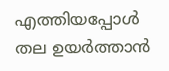എത്തിയപ്പോൾ തല ഉയര്‍ത്താൻ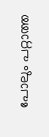പോലും പറ്റാത്ത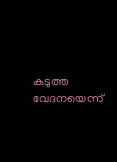കടുത്ത വേദനയെന്ന്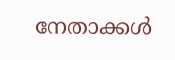നേതാക്കൾ